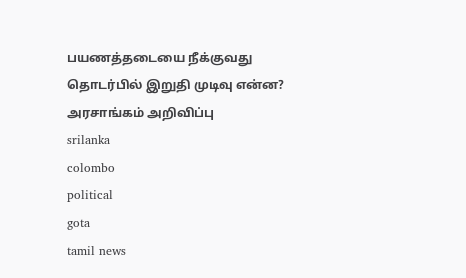பயணத்தடையை நீக்குவது தொடர்பில் இறுதி முடிவு என்ன? அரசாங்கம் அறிவிப்பு
srilanka
colombo
political
gota
tamil news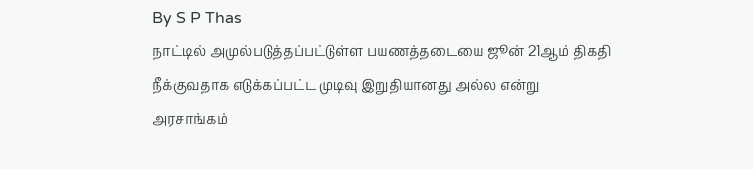By S P Thas
நாட்டில் அமுல்படுத்தப்பட்டுள்ள பயணத்தடையை ஜூன் 21ஆம் திகதி நீக்குவதாக எடுக்கப்பட்ட முடிவு இறுதியானது அல்ல என்று அரசாங்கம்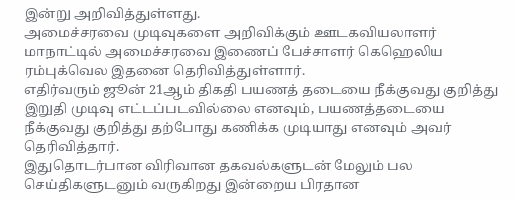இன்று அறிவித்துள்ளது.
அமைச்சரவை முடிவுகளை அறிவிக்கும் ஊடகவியலாளர் மாநாட்டில் அமைச்சரவை இணைப் பேச்சாளர் கெஹெலிய ரம்புக்வெல இதனை தெரிவித்துள்ளார்.
எதிர்வரும் ஜூன் 21ஆம் திகதி பயணத் தடையை நீக்குவது குறித்து இறுதி முடிவு எட்டப்படவில்லை எனவும், பயணத்தடையை நீக்குவது குறித்து தற்போது கணிக்க முடியாது எனவும் அவர் தெரிவித்தார்.
இதுதொடர்பான விரிவான தகவல்களுடன் மேலும் பல செய்திகளுடனும் வருகிறது இன்றைய பிரதான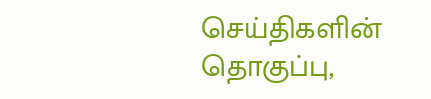செய்திகளின் தொகுப்பு,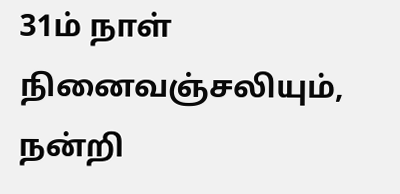31ம் நாள் நினைவஞ்சலியும், நன்றி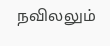நவிலலும்